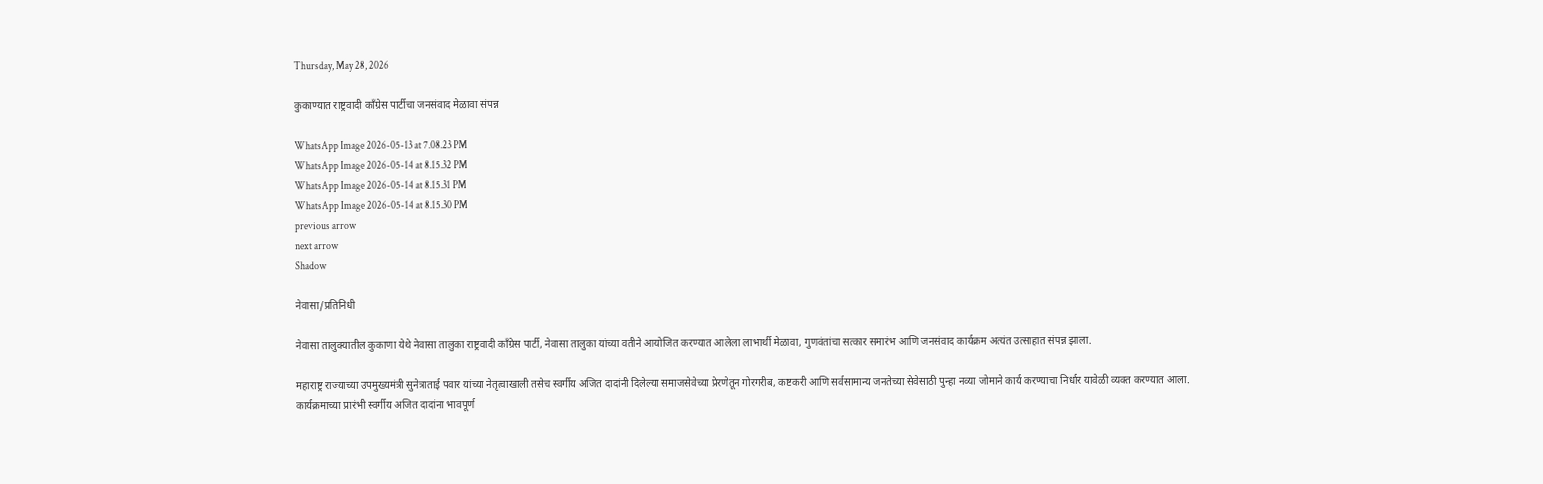Thursday, May 28, 2026

कुकाण्यात राष्ट्रवादी काँग्रेस पार्टीचा जनसंवाद मेळावा संपन्न

WhatsApp Image 2026-05-13 at 7.08.23 PM
WhatsApp Image 2026-05-14 at 8.15.32 PM
WhatsApp Image 2026-05-14 at 8.15.31 PM
WhatsApp Image 2026-05-14 at 8.15.30 PM
previous arrow
next arrow
Shadow

नेवासा/प्रतिनिधी

नेवासा तालुक्यातील कुकाणा येथे नेवासा तालुका राष्ट्रवादी काँग्रेस पार्टी, नेवासा तालुका यांच्या वतीने आयोजित करण्यात आलेला लाभार्थी मेळावा, गुणवंतांचा सत्कार समारंभ आणि जनसंवाद कार्यक्रम अत्यंत उत्साहात संपन्न झाला.

महाराष्ट्र राज्याच्या उपमुख्यमंत्री सुनेत्राताई पवार यांच्या नेतृत्वाखाली तसेच स्वर्गीय अजित दादांनी दिलेल्या समाजसेवेच्या प्रेरणेतून गोरगरीब, कष्टकरी आणि सर्वसामान्य जनतेच्या सेवेसाठी पुन्हा नव्या जोमाने कार्य करण्याचा निर्धार यावेळी व्यक्त करण्यात आला. कार्यक्रमाच्या प्रारंभी स्वर्गीय अजित दादांना भावपूर्ण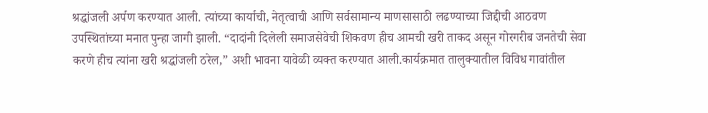श्रद्धांजली अर्पण करण्यात आली. त्यांच्या कार्याची, नेतृत्वाची आणि सर्वसामान्य माणसासाठी लढण्याच्या जिद्दीची आठवण उपस्थितांच्या मनात पुन्हा जागी झाली. “दादांनी दिलेली समाजसेवेची शिकवण हीच आमची खरी ताकद असून गोरगरीब जनतेची सेवा करणे हीच त्यांना खरी श्रद्धांजली ठरेल,” अशी भावना यावेळी व्यक्त करण्यात आली.कार्यक्रमात तालुक्यातील विविध गावांतील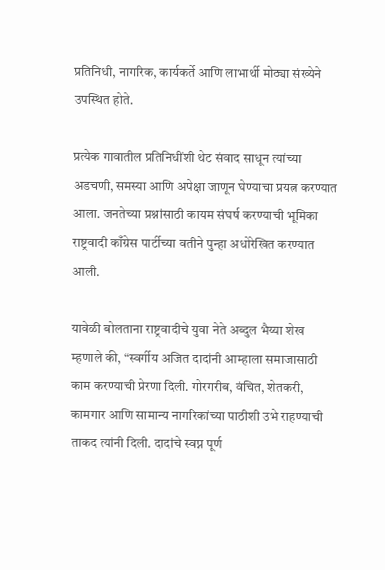प्रतिनिधी, नागरिक, कार्यकर्ते आणि लाभार्थी मोठ्या संख्येने उपस्थित होते.

प्रत्येक गावातील प्रतिनिधींशी थेट संवाद साधून त्यांच्या अडचणी, समस्या आणि अपेक्षा जाणून घेण्याचा प्रयत्न करण्यात आला. जनतेच्या प्रश्नांसाठी कायम संघर्ष करण्याची भूमिका राष्ट्रवादी काँग्रेस पार्टीच्या वतीने पुन्हा अधोरेखित करण्यात आली.

यावेळी बोलताना राष्ट्रवादीचे युवा नेते अब्दुल भैय्या शेख म्हणाले की, “स्वर्गीय अजित दादांनी आम्हाला समाजासाठी काम करण्याची प्रेरणा दिली. गोरगरीब, वंचित, शेतकरी, कामगार आणि सामान्य नागरिकांच्या पाठीशी उभे राहण्याची ताकद त्यांनी दिली. दादांचे स्वप्न पूर्ण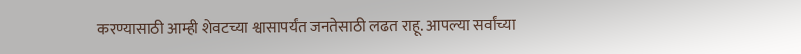करण्यासाठी आम्ही शेवटच्या श्वासापर्यंत जनतेसाठी लढत राहू. आपल्या सर्वांच्या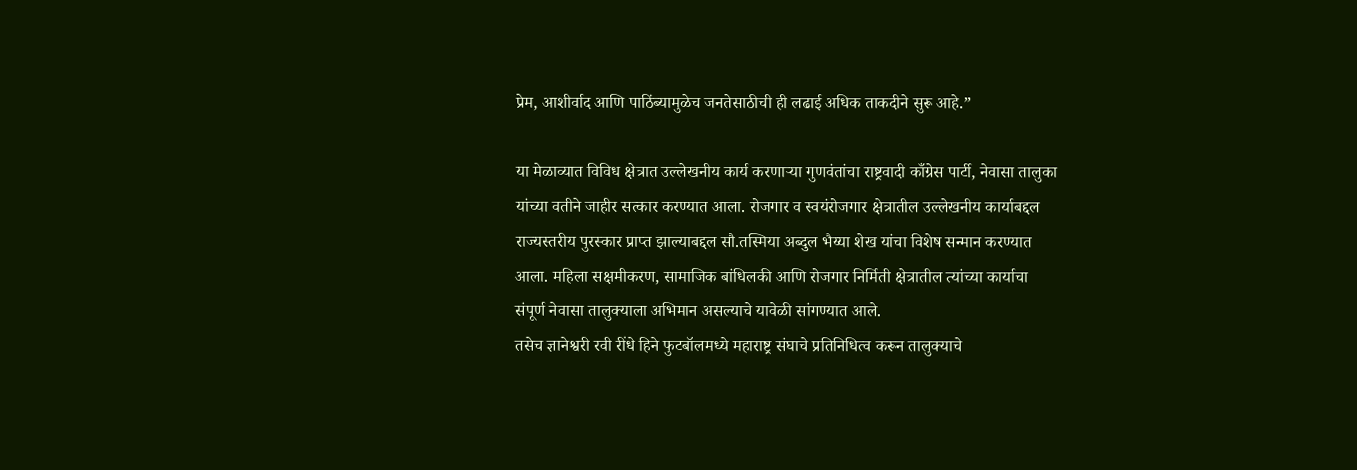प्रेम, आशीर्वाद आणि पाठिंब्यामुळेच जनतेसाठीची ही लढाई अधिक ताकदीने सुरू आहे.”

या मेळाव्यात विविध क्षेत्रात उल्लेखनीय कार्य करणाऱ्या गुणवंतांचा राष्ट्रवादी काँग्रेस पार्टी, नेवासा तालुका यांच्या वतीने जाहीर सत्कार करण्यात आला. रोजगार व स्वयंरोजगार क्षेत्रातील उल्लेखनीय कार्याबद्दल राज्यस्तरीय पुरस्कार प्राप्त झाल्याबद्दल सौ.तस्मिया अब्दुल भैय्या शेख यांचा विशेष सन्मान करण्यात आला. महिला सक्षमीकरण, सामाजिक बांधिलकी आणि रोजगार निर्मिती क्षेत्रातील त्यांच्या कार्याचा संपूर्ण नेवासा तालुक्याला अभिमान असल्याचे यावेळी सांगण्यात आले.
तसेच ज्ञानेश्वरी रवी रींधे हिने फुटबॉलमध्ये महाराष्ट्र संघाचे प्रतिनिधित्व करून तालुक्याचे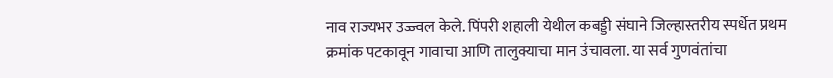नाव राज्यभर उज्ज्वल केले. पिंपरी शहाली येथील कबड्डी संघाने जिल्हास्तरीय स्पर्धेत प्रथम क्रमांक पटकावून गावाचा आणि तालुक्याचा मान उंचावला. या सर्व गुणवंतांचा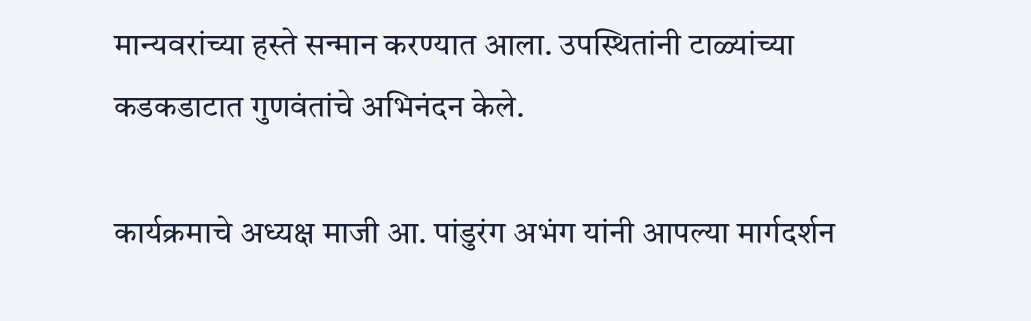मान्यवरांच्या हस्ते सन्मान करण्यात आला. उपस्थितांनी टाळ्यांच्या कडकडाटात गुणवंतांचे अभिनंदन केले.

कार्यक्रमाचे अध्यक्ष माजी आ. पांडुरंग अभंग यांनी आपल्या मार्गदर्शन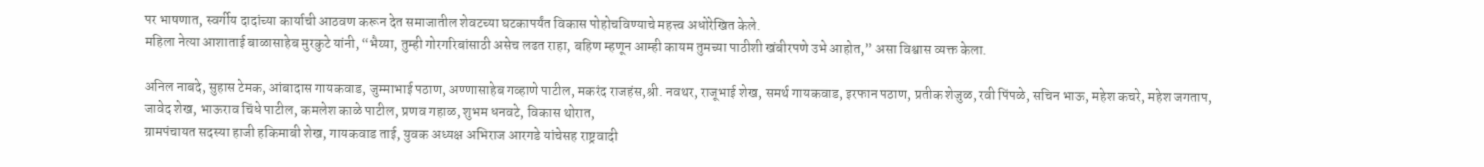पर भाषणात, स्वर्गीय दादांच्या कार्याची आठवण करून देत समाजातील शेवटच्या घटकापर्यंत विकास पोहोचविण्याचे महत्त्व अधोरेखित केले.
महिला नेत्या आशाताई बाळासाहेब मुरकुटे यांनी, “भैय्या, तुम्ही गोरगरिबांसाठी असेच लढत राहा, बहिण म्हणून आम्ही कायम तुमच्या पाठीशी खंबीरपणे उभे आहोत,” असा विश्वास व्यक्त केला.

अनिल नाबदे, सुहास टेमक, आंबादास गायकवाड, जुम्माभाई पठाण, अण्णासाहेब गव्हाणे पाटील, मकरंद राजहंस,श्री. नवथर, राजूभाई शेख, समर्थ गायकवाड, इरफान पठाण, प्रतीक शेजुळ, रवी पिंपळे, सचिन भाऊ, महेश कचरे, महेश जगताप, जावेद शेख, भाऊराव चिंधे पाटील, कमलेश काळे पाटील, प्रणव गहाळ, शुभम धनवटे, विकास थोरात,
ग्रामपंचायत सदस्या हाजी हकिमाबी शेख, गायकवाड ताई, युवक अध्यक्ष अभिराज आरगडे यांचेसह राष्ट्रवादी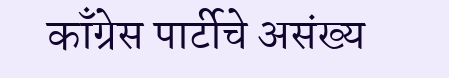काँग्रेस पार्टीचे असंख्य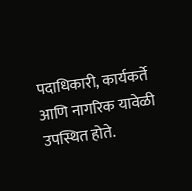पदाधिकारी, कार्यकर्ते आणि नागरिक यावेळी उपस्थित होते.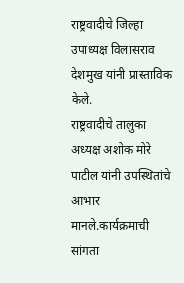राष्ट्रवादीचे जिल्हा उपाध्यक्ष विलासराव देशमुख यांनी प्रास्ताविक केले.
राष्ट्रवादीचे तालुका अध्यक्ष अशोक मोरे पाटील यांनी उपस्थितांचे आभार मानले.कार्यक्रमाची सांगता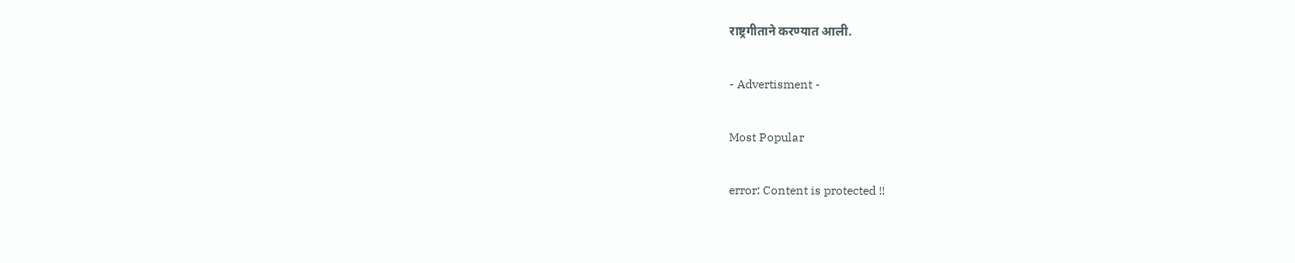राष्ट्रगीताने करण्यात आली.

- Advertisment -

Most Popular

error: Content is protected !!